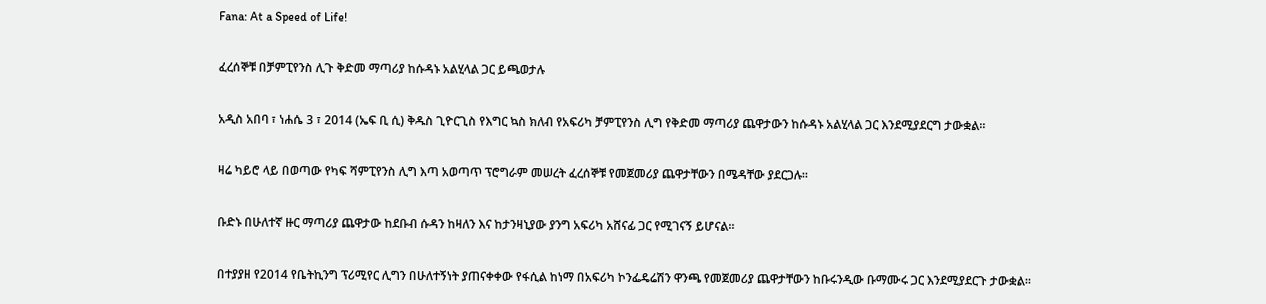Fana: At a Speed of Life!

ፈረሰኞቹ በቻምፒየንስ ሊጉ ቅድመ ማጣሪያ ከሱዳኑ አልሂላል ጋር ይጫወታሉ

አዲስ አበባ ፣ ነሐሴ 3 ፣ 2014 (ኤፍ ቢ ሲ) ቅዱስ ጊዮርጊስ የእግር ኳስ ክለብ የአፍሪካ ቻምፒየንስ ሊግ የቅድመ ማጣሪያ ጨዋታውን ከሱዳኑ አልሂላል ጋር እንደሚያደርግ ታውቋል።

ዛሬ ካይሮ ላይ በወጣው የካፍ ሻምፒየንስ ሊግ እጣ አወጣጥ ፕሮግራም መሠረት ፈረሰኞቹ የመጀመሪያ ጨዋታቸውን በሜዳቸው ያደርጋሉ።

ቡድኑ በሁለተኛ ዙር ማጣሪያ ጨዋታው ከደቡብ ሱዳን ከዛለን እና ከታንዛኒያው ያንግ አፍሪካ አሸናፊ ጋር የሚገናኝ ይሆናል።

በተያያዘ የ2014 የቤትኪንግ ፕሪሚየር ሊግን በሁለተኝነት ያጠናቀቀው የፋሲል ከነማ በአፍሪካ ኮንፌዴሬሽን ዋንጫ የመጀመሪያ ጨዋታቸውን ከቡሩንዲው ቡማሙሩ ጋር እንደሚያደርጉ ታውቋል።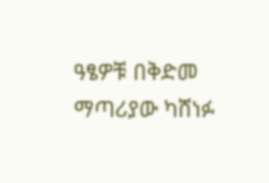ዓፄዎቹ በቅድመ ማጣሪያው ካሸነፉ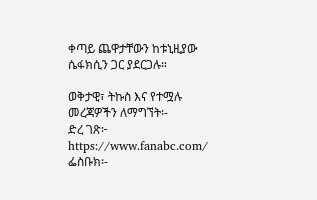ቀጣይ ጨዋታቸውን ከቱኒዚያው ሴፋክሲን ጋር ያደርጋሉ።

ወቅታዊ፣ ትኩስ እና የተሟሉ መረጃዎችን ለማግኘት፡-
ድረ ገጽ፦ https://www.fanabc.com/
ፌስቡክ፡-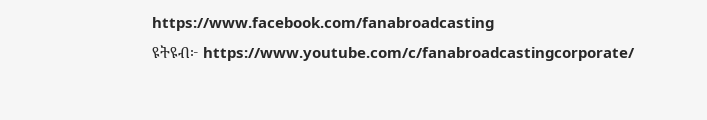https://www.facebook.com/fanabroadcasting
ዩትዩብ፦ https://www.youtube.com/c/fanabroadcastingcorporate/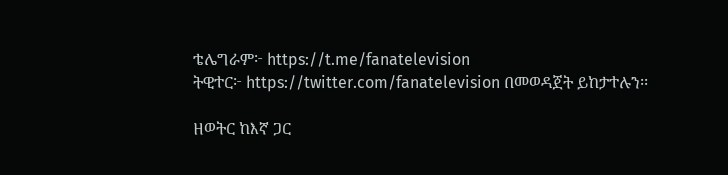ቴሌግራም፦ https://t.me/fanatelevision
ትዊተር፦ https://twitter.com/fanatelevision በመወዳጀት ይከታተሉን፡፡

ዘወትር ከእኛ ጋር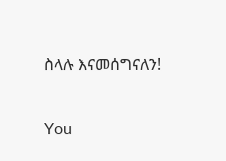ስላሉ እናመሰግናለን!

You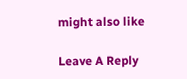might also like

Leave A Reply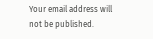Your email address will not be published.